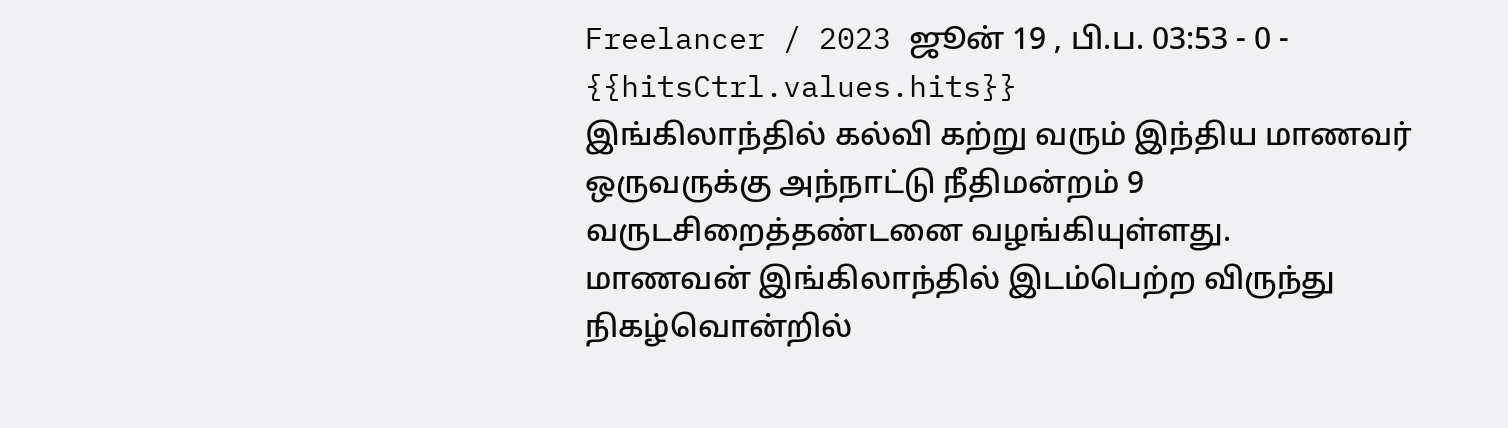Freelancer / 2023 ஜூன் 19 , பி.ப. 03:53 - 0 - {{hitsCtrl.values.hits}}
இங்கிலாந்தில் கல்வி கற்று வரும் இந்திய மாணவர் ஒருவருக்கு அந்நாட்டு நீதிமன்றம் 9 வருடசிறைத்தண்டனை வழங்கியுள்ளது.
மாணவன் இங்கிலாந்தில் இடம்பெற்ற விருந்து நிகழ்வொன்றில்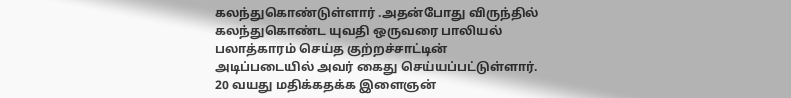கலந்துகொண்டுள்ளார் .அதன்போது விருந்தில் கலந்துகொண்ட யுவதி ஒருவரை பாலியல் பலாத்காரம் செய்த குற்றச்சாட்டின் அடிப்படையில் அவர் கைது செய்யப்பட்டுள்ளார்.
20 வயது மதிக்கதக்க இளைஞன்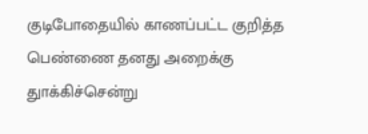குடிபோதையில் காணப்பட்ட குறித்த பெண்ணை தனது அறைக்கு துாக்கிச்சென்று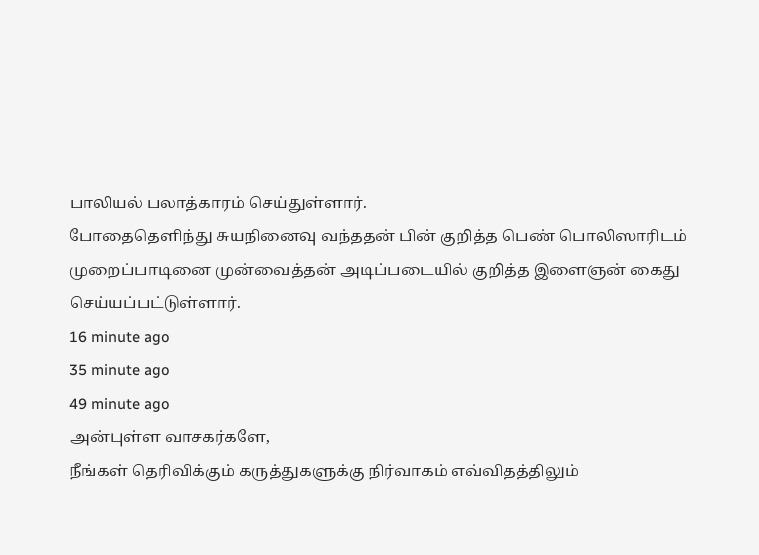பாலியல் பலாத்காரம் செய்துள்ளார்.
போதைதெளிந்து சுயநினைவு வந்ததன் பின் குறித்த பெண் பொலிஸாரிடம் முறைப்பாடினை முன்வைத்தன் அடிப்படையில் குறித்த இளைஞன் கைது செய்யப்பட்டுள்ளார்.
16 minute ago
35 minute ago
49 minute ago
அன்புள்ள வாசகர்களே,
நீங்கள் தெரிவிக்கும் கருத்துகளுக்கு நிர்வாகம் எவ்விதத்திலும்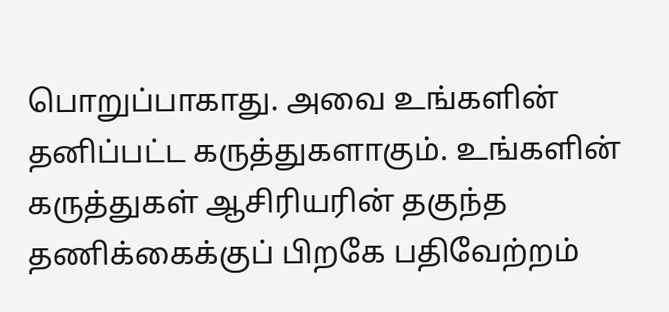பொறுப்பாகாது. அவை உங்களின் தனிப்பட்ட கருத்துகளாகும். உங்களின் கருத்துகள் ஆசிரியரின் தகுந்த தணிக்கைக்குப் பிறகே பதிவேற்றம்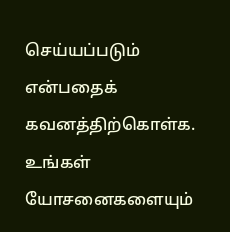செய்யப்படும் என்பதைக் கவனத்திற்கொள்க. உங்கள் யோசனைகளையும்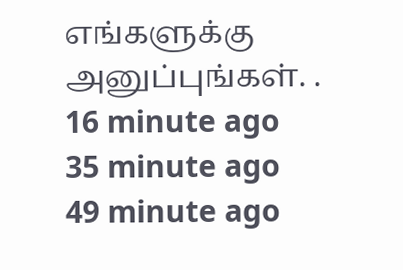எங்களுக்கு அனுப்புங்கள். .
16 minute ago
35 minute ago
49 minute ago